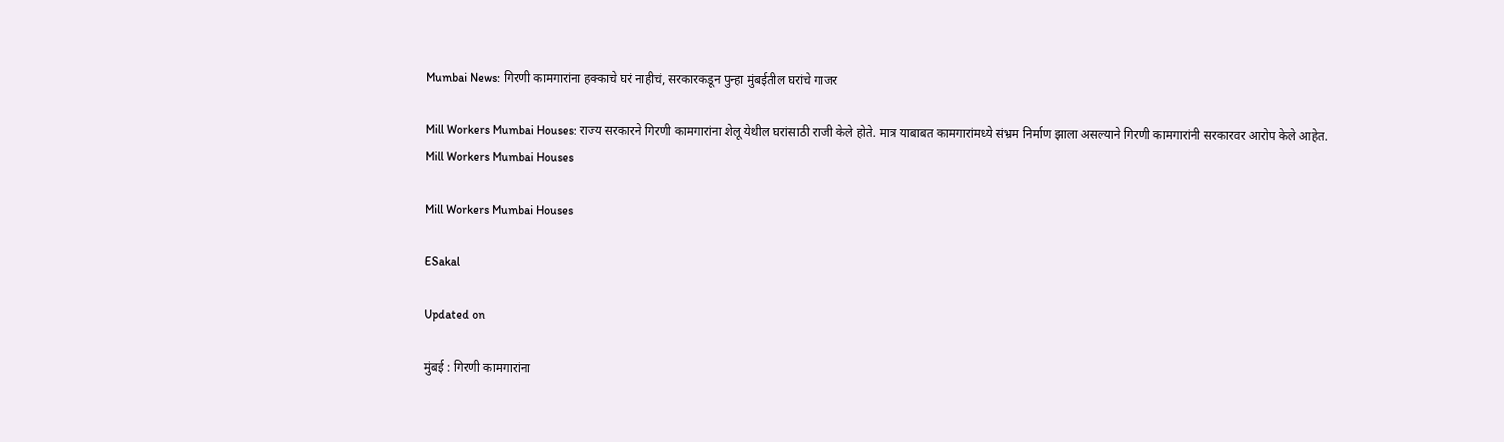Mumbai News: गिरणी कामगारांना हक्काचे घरं नाहीचं, सरकारकडून पुन्हा मुंबईतील घरांचे गाजर

Mill Workers Mumbai Houses: राज्य सरकारने गिरणी कामगारांना शेलू येथील घरांसाठी राजी केले होते. मात्र याबाबत कामगारांमध्ये संभ्रम निर्माण झाला असल्याने गिरणी कामगारांनी सरकारवर आरोप केले आहेत.
Mill Workers Mumbai Houses

Mill Workers Mumbai Houses

ESakal

Updated on

मुंबई : गिरणी कामगारांना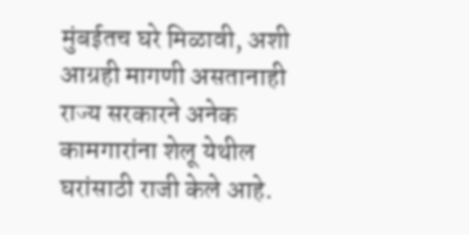मुंबईतच घरे मिळावी, अशी आग्रही मागणी असतानाही राज्य सरकारने अनेक कामगारांना शेलू येथील घरांसाठी राजी केले आहे.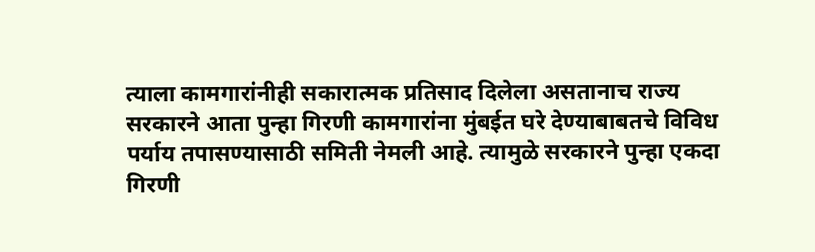त्याला कामगारांनीही सकारात्मक प्रतिसाद दिलेला असतानाच राज्य सरकारने आता पुन्हा गिरणी कामगारांना मुंबईत घरे देण्याबाबतचे विविध पर्याय तपासण्यासाठी समिती नेमली आहे. त्यामुळे सरकारने पुन्हा एकदा गिरणी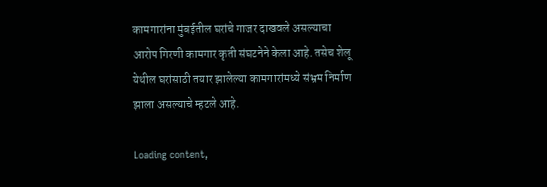कामगारांना मुंबईतील घरांचे गाजर दाखवले असल्याचा आरोप गिरणी कामगार कृती संघटनेने केला आहे. तसेच शेलू येथील घरांसाठी तयार झालेल्या कामगारांमध्ये संभ्रम निर्माण झाला असल्याचे म्हटले आहे.

Loading content,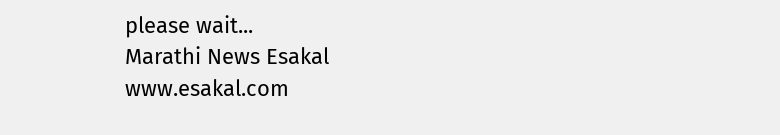please wait...
Marathi News Esakal
www.esakal.com